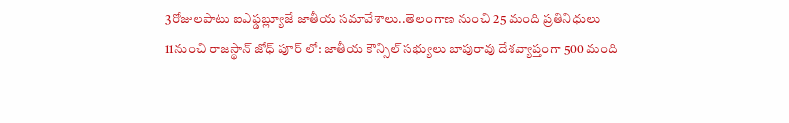3రోజులపాటు ఐఎఫ్డబ్ల్యూజే జాతీయ సమావేశాలు..తెలంగాణ నుంచి 25 మంది ప్రతినిధులు
11నుంచి రాజస్థాన్ జోధ్ పూర్ లో: జాతీయ కౌన్సిల్ సభ్యులు బాపురావు దేశవ్యాప్తంగా 500 మంది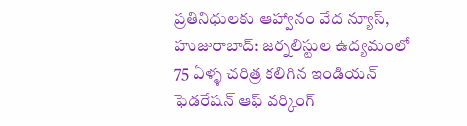ప్రతినిధులకు ఆహ్వానం వేద న్యూస్, హుజురాబాద్: జర్నలిస్టుల ఉద్యమంలో 75 ఏళ్ళ చరిత్ర కలిగిన ఇండియన్ ఫెడరేషన్ ఆఫ్ వర్కింగ్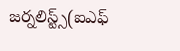జర్నలిస్ట్స్(ఐఎఫ్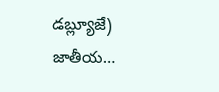డబ్ల్యూజే) జాతీయ…